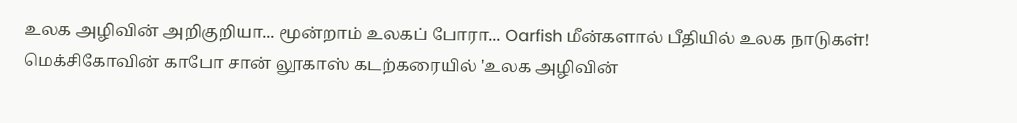உலக அழிவின் அறிகுறியா... மூன்றாம் உலகப் போரா... Oarfish மீன்களால் பீதியில் உலக நாடுகள்!
மெக்சிகோவின் காபோ சான் லூகாஸ் கடற்கரையில் 'உலக அழிவின்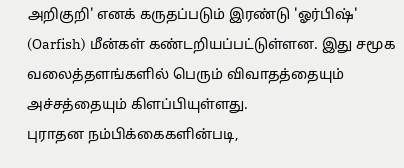அறிகுறி' எனக் கருதப்படும் இரண்டு 'ஓர்பிஷ்' (Oarfish) மீன்கள் கண்டறியப்பட்டுள்ளன. இது சமூக வலைத்தளங்களில் பெரும் விவாதத்தையும் அச்சத்தையும் கிளப்பியுள்ளது.
புராதன நம்பிக்கைகளின்படி,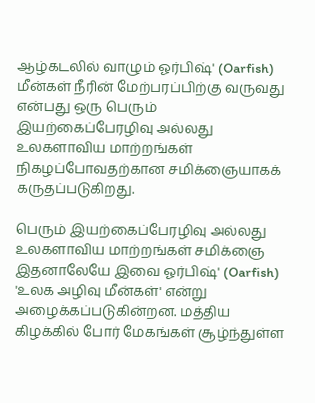ஆழ்கடலில் வாழும் ஓர்பிஷ்' (Oarfish) மீன்கள் நீரின் மேற்பரப்பிற்கு வருவது என்பது ஒரு பெரும் இயற்கைப்பேரழிவு அல்லது உலகளாவிய மாற்றங்கள் நிகழப்போவதற்கான சமிக்ஞையாகக் கருதப்படுகிறது.

பெரும் இயற்கைப்பேரழிவு அல்லது உலகளாவிய மாற்றங்கள் சமிக்ஞை
இதனாலேயே இவை ஓர்பிஷ்' (Oarfish) 'உலக அழிவு மீன்கள்' என்று அழைக்கப்படுகின்றன. மத்திய கிழக்கில் போர் மேகங்கள் சூழ்ந்துள்ள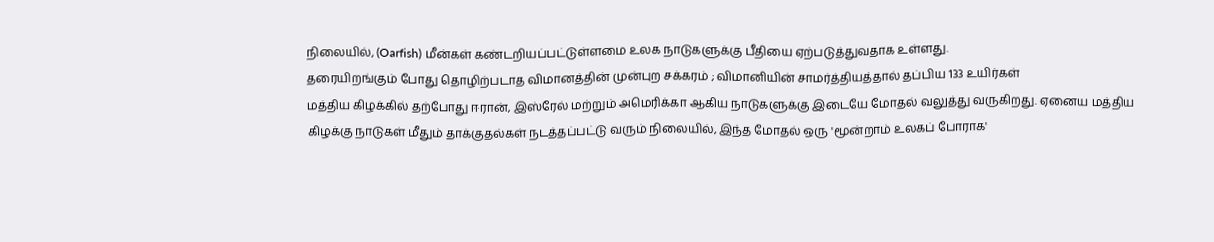நிலையில், (Oarfish) மீன்கள் கண்டறியப்பட்டுள்ளமை உலக நாடுகளுக்கு பீதியை ஏற்படுத்துவதாக உள்ளது.
தரையிறங்கும் போது தொழிற்படாத விமானத்தின் முன்புற சக்கரம் ; விமானியின் சாமர்த்தியத்தால் தப்பிய 133 உயிர்கள்
மத்திய கிழக்கில் தற்போது ஈரான், இஸ்ரேல் மற்றும் அமெரிக்கா ஆகிய நாடுகளுக்கு இடையே மோதல் வலுத்து வருகிறது. ஏனைய மத்திய கிழக்கு நாடுகள் மீதும் தாக்குதல்கள் நடத்தப்பட்டு வரும் நிலையில், இந்த மோதல் ஒரு 'மூன்றாம் உலகப் போராக'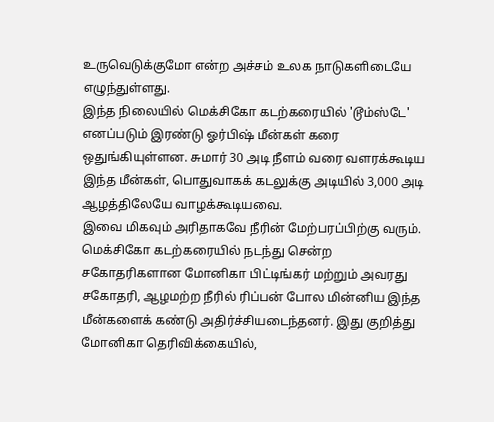உருவெடுக்குமோ என்ற அச்சம் உலக நாடுகளிடையே எழுந்துள்ளது.
இந்த நிலையில் மெக்சிகோ கடற்கரையில் 'டூம்ஸ்டே' எனப்படும் இரண்டு ஓர்பிஷ் மீன்கள் கரை ஒதுங்கியுள்ளன. சுமார் 30 அடி நீளம் வரை வளரக்கூடிய இந்த மீன்கள், பொதுவாகக் கடலுக்கு அடியில் 3,000 அடி ஆழத்திலேயே வாழக்கூடியவை.
இவை மிகவும் அரிதாகவே நீரின் மேற்பரப்பிற்கு வரும். மெக்சிகோ கடற்கரையில் நடந்து சென்ற சகோதரிகளான மோனிகா பிட்டிங்கர் மற்றும் அவரது சகோதரி, ஆழமற்ற நீரில் ரிப்பன் போல மின்னிய இந்த மீன்களைக் கண்டு அதிர்ச்சியடைந்தனர். இது குறித்து மோனிகா தெரிவிக்கையில்,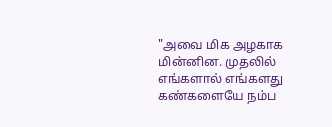"அவை மிக அழகாக மின்னின. முதலில் எங்களால் எங்களது கண்களையே நம்ப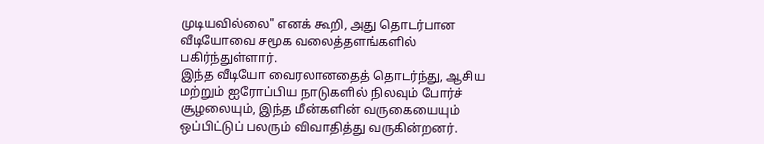முடியவில்லை" எனக் கூறி, அது தொடர்பான வீடியோவை சமூக வலைத்தளங்களில் பகிர்ந்துள்ளார்.
இந்த வீடியோ வைரலானதைத் தொடர்ந்து, ஆசிய மற்றும் ஐரோப்பிய நாடுகளில் நிலவும் போர்ச் சூழலையும், இந்த மீன்களின் வருகையையும் ஒப்பிட்டுப் பலரும் விவாதித்து வருகின்றனர்.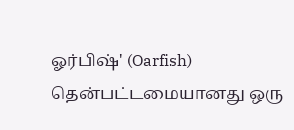ஓர்பிஷ்' (Oarfish) தென்பட்டமையானது ஒரு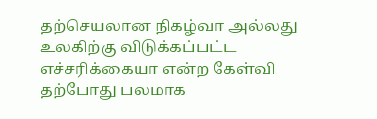தற்செயலான நிகழ்வா அல்லது உலகிற்கு விடுக்கப்பட்ட எச்சரிக்கையா என்ற கேள்வி தற்போது பலமாக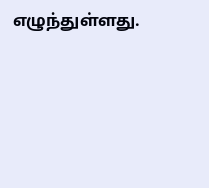எழுந்துள்ளது.